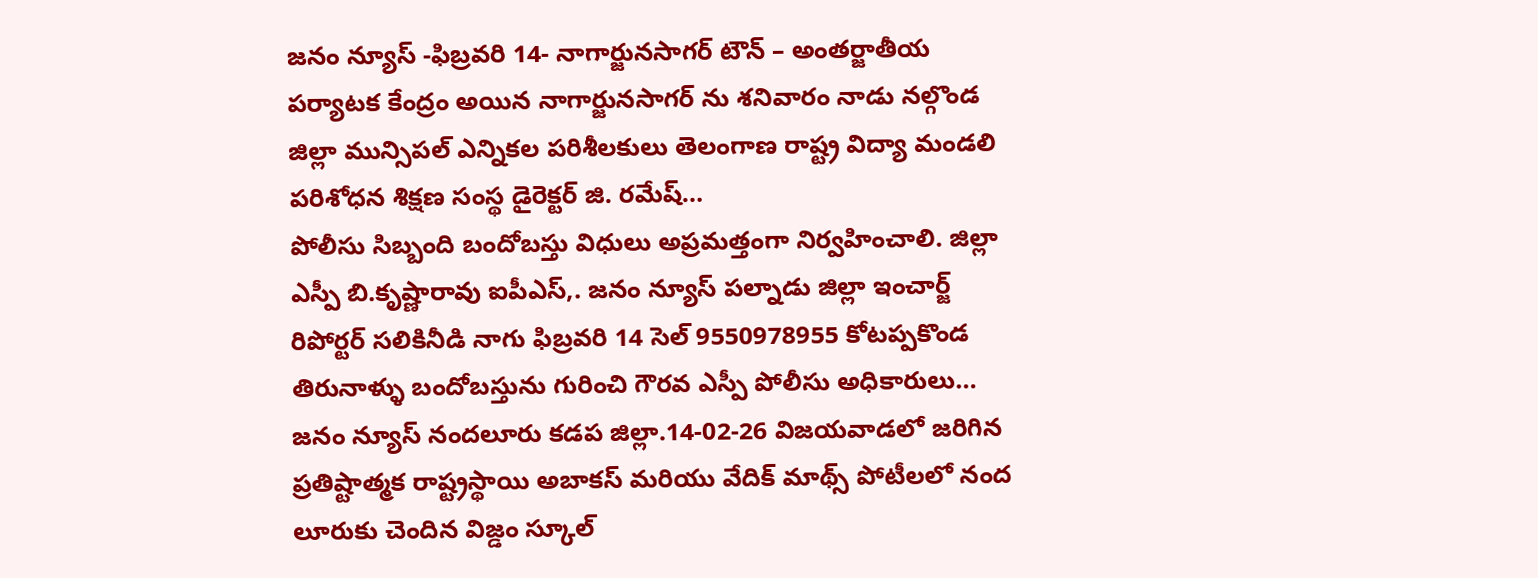జనం న్యూస్ -ఫిబ్రవరి 14- నాగార్జునసాగర్ టౌన్ – అంతర్జాతీయ పర్యాటక కేంద్రం అయిన నాగార్జునసాగర్ ను శనివారం నాడు నల్గొండ జిల్లా మున్సిపల్ ఎన్నికల పరిశీలకులు తెలంగాణ రాష్ట్ర విద్యా మండలి పరిశోధన శిక్షణ సంస్థ డైరెక్టర్ జి. రమేష్…
పోలీసు సిబ్బంది బందోబస్తు విధులు అప్రమత్తంగా నిర్వహించాలి. జిల్లా ఎస్పీ బి.కృష్ణారావు ఐపీఎస్,. జనం న్యూస్ పల్నాడు జిల్లా ఇంచార్జ్ రిపోర్టర్ సలికినీడి నాగు ఫిబ్రవరి 14 సెల్ 9550978955 కోటప్పకొండ తిరునాళ్ళు బందోబస్తును గురించి గౌరవ ఎస్పీ పోలీసు అధికారులు…
జనం న్యూస్ నందలూరు కడప జిల్లా.14-02-26 విజయవాడలో జరిగిన ప్రతిష్టాత్మక రాష్ట్రస్థాయి అబాకస్ మరియు వేదిక్ మాథ్స్ పోటీలలో నంద లూరుకు చెందిన విజ్డం స్కూల్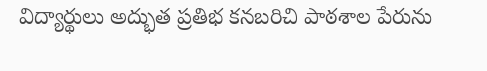విద్యార్థులు అద్భుత ప్రతిభ కనబరిచి పాఠశాల పేరును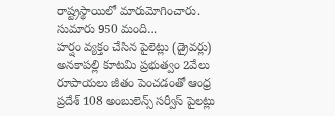రాష్ట్రస్థాయిలో మారుమోగించారు. సుమారు 950 మంది…
హర్షం వ్యక్తం చేసిన పైలెట్లు (డ్రైవర్లు) అనకాపల్లి కూటమి ప్రభుత్వం 2వేలు రూపాయలు జీతం పెంచడంతో ఆంధ్ర ప్రదేశ్ 108 అంబులెన్స్ సర్వీస్ పైలట్లు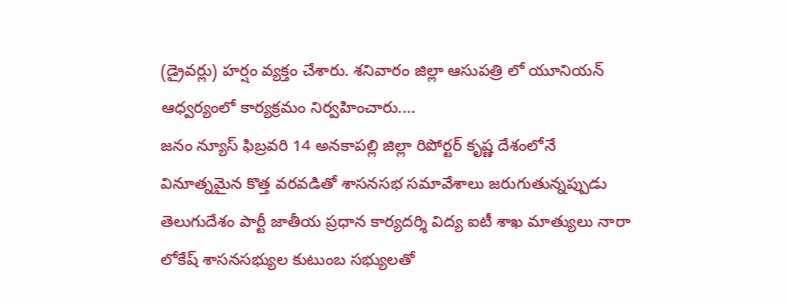(డ్రైవర్లు) హర్షం వ్యక్తం చేశారు. శనివారం జిల్లా ఆసుపత్రి లో యూనియన్ ఆధ్వర్యంలో కార్యక్రమం నిర్వహించారు.…
జనం న్యూస్ ఫిబ్రవరి 14 అనకాపల్లి జిల్లా రిపోర్టర్ కృష్ణ దేశంలోనే వినూత్నమైన కొత్త వరవడితో శాసనసభ సమావేశాలు జరుగుతున్నప్పుడు తెలుగుదేశం పార్టీ జాతీయ ప్రధాన కార్యదర్శి విద్య ఐటీ శాఖ మాత్యులు నారా లోకేష్ శాసనసభ్యుల కుటుంబ సభ్యులతో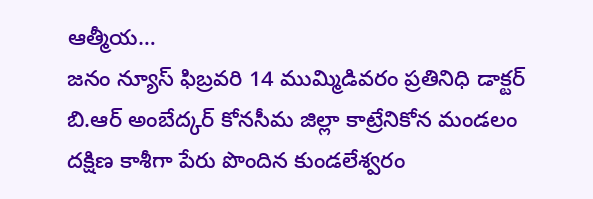ఆత్మీయ…
జనం న్యూస్ ఫిబ్రవరి 14 ముమ్మిడివరం ప్రతినిధి డాక్టర్ బి.ఆర్ అంబేద్కర్ కోనసీమ జిల్లా కాట్రేనికోన మండలం దక్షిణ కాశీగా పేరు పొందిన కుండలేశ్వరం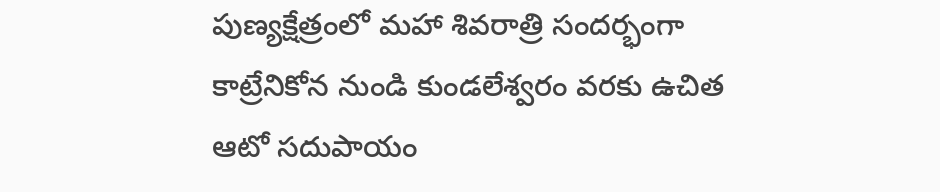పుణ్యక్షేత్రంలో మహా శివరాత్రి సందర్భంగా కాట్రేనికోన నుండి కుండలేశ్వరం వరకు ఉచిత ఆటో సదుపాయం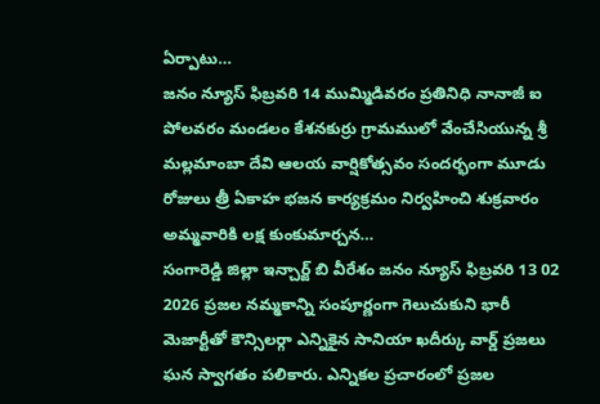ఏర్పాటు…
జనం న్యూస్ ఫిబ్రవరి 14 ముమ్మిడివరం ప్రతినిధి నానాజీ ఐ పోలవరం మండలం కేశనకుర్రు గ్రామములో వేంచేసియున్న శ్రీ మల్లమాంబా దేవి ఆలయ వార్షికోత్సవం సందర్భంగా మూడు రోజులు త్రీ ఏకాహ భజన కార్యక్రమం నిర్వహించి శుక్రవారం అమ్మవారికి లక్ష కుంకుమార్చన…
సంగారెడ్డి జిల్లా ఇన్చార్జ్ బి వీరేశం జనం న్యూస్ ఫిబ్రవరి 13 02 2026 ప్రజల నమ్మకాన్ని సంపూర్ణంగా గెలుచుకుని భారీ మెజార్టీతో కౌన్సిలర్గా ఎన్నికైన సానియా ఖదీర్కు వార్డ్ ప్రజలు ఘన స్వాగతం పలికారు. ఎన్నికల ప్రచారంలో ప్రజల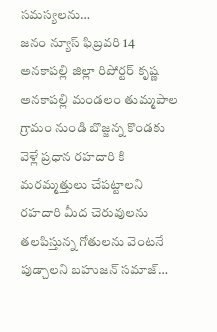సమస్యలను…
జనం న్యూస్ ఫిబ్రవరి 14 అనకాపల్లి జిల్లా రిపోర్టర్ కృష్ణ అనకాపల్లి మండలం తుమ్మపాల గ్రామం నుండి బొజ్జన్న కొండకు వెళ్లే ప్రధాన రహదారి కి మరమ్మత్తులు చేపట్టాలని రహదారి మీద చెరువులను తలపిస్తున్న గోతులను వెంటనే పుడ్చాలని బహుజన్ సమాజ్…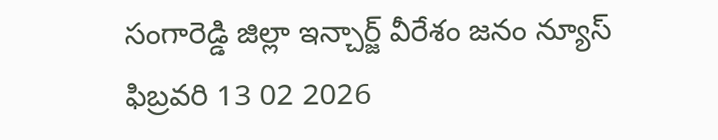సంగారెడ్డి జిల్లా ఇన్చార్జ్ వీరేశం జనం న్యూస్ ఫిబ్రవరి 13 02 2026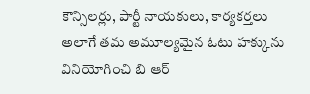కౌన్సిలర్లు, పార్టీ నాయకులు, కార్యకర్తలు అలాగే తమ అమూల్యమైన ఓటు హక్కును వినియోగించి బి ఆర్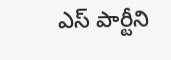ఎస్ పార్టీని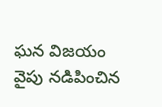ఘన విజయం వైపు నడిపించిన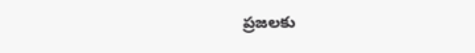ప్రజలకు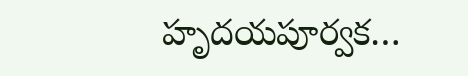హృదయపూర్వక…